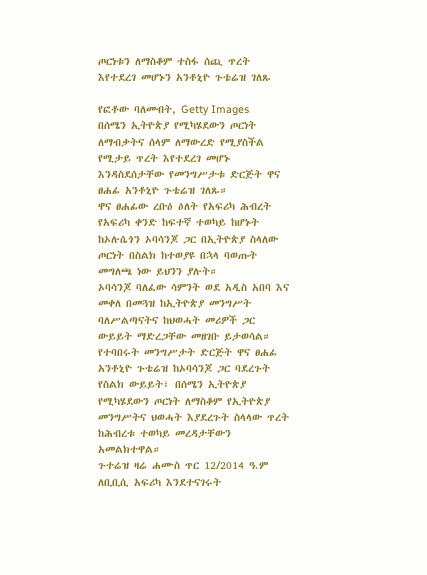ጦርነቱን ለማስቆም ተስፋ ሰጪ ጥረት እየተደረገ መሆኑን አንቶኒዮ ጉቴሬዝ ገለጹ

የፎቶው ባለመብት, Getty Images
በሰሜን ኢትዮጵያ የሚካሄደውን ጦርነት ለማብቃትና ሰላም ለማውረድ የሚያስችል የሚታይ ጥረት እየተደረገ መሆኑ እንዳስደሰታቸው የመንግሥታቱ ድርጅት ዋና ፀሐፊ አንቶኒዮ ጉቴሬዝ ገለጹ።
ዋና ፀሐፊው ረቡዕ ዕለት የአፍሪካ ሕብረት የአፍሪካ ቀንድ ከፍተኛ ተወካይ ከሆኑት ከኦሉሴጎን ኦባሳንጆ ጋር በኢትዮጵያ ስላለው ጦርነት በስልክ ከተወያዩ በኋላ ባወጡት መግለጫ ነው ይህንን ያሉት።
ኦባሳንጆ ባለፈው ሳምንት ወደ አዲስ አበባ እና መቀለ በመጓዝ ከኢትዮጵያ መንግሥት ባለሥልጣናትና ከህወሓት መሪዎች ጋር ውይይት ማድረጋቸው መዘገቡ ይታወሳል።
የተባበሩት መንግሥታት ድርጅት ዋና ፀሐፊ አንቶኒዮ ጉቴሬዝ ከኦባሳንጆ ጋር ባደረጉት የስልክ ውይይት፣ በሰሜን ኢትዮጵያ የሚካሄደውን ጦርነት ለማስቆም የኢትዮጵያ መንግሥትና ህወሓት እያደረጉት ስላላው ጥረት ከሕብረቱ ተወካይ መረዳታቸውን አመልክተዋል።
ጉተሬዝ ዛሬ ሐሙስ ጥር 12/2014 ዓ.ም ለቢቢሲ አፍሪካ እንደተናገሩት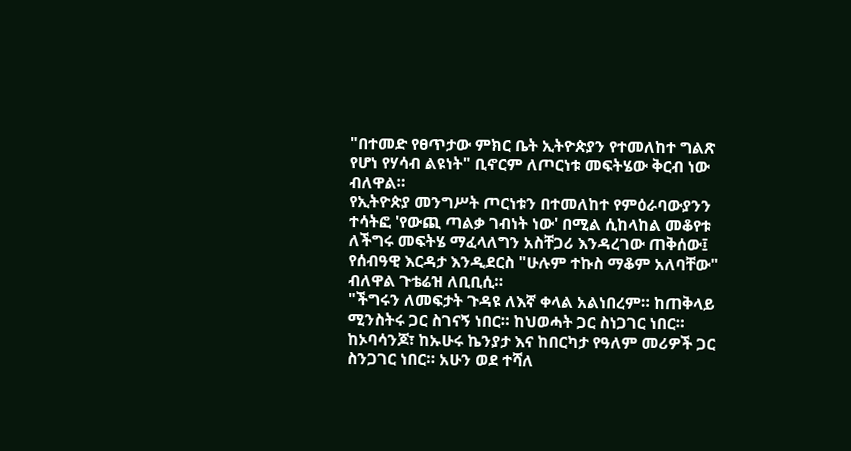"በተመድ የፀጥታው ምክር ቤት ኢትዮጵያን የተመለከተ ግልጽ የሆነ የሃሳብ ልዩነት" ቢኖርም ለጦርነቱ መፍትሄው ቅርብ ነው ብለዋል።
የኢትዮጵያ መንግሥት ጦርነቱን በተመለከተ የምዕራባውያንን ተሳትፎ 'የውጪ ጣልቃ ገብነት ነው' በሚል ሲከላከል መቆየቱ ለችግሩ መፍትሄ ማፈላለግን አስቸጋሪ እንዳረገው ጠቅሰው፤ የሰብዓዊ እርዳታ እንዲደርስ "ሁሉም ተኩስ ማቆም አለባቸው" ብለዋል ጉቴሬዝ ለቢቢሲ።
"ችግሩን ለመፍታት ጉዳዩ ለእኛ ቀላል አልነበረም። ከጠቅላይ ሚንስትሩ ጋር ስገናኝ ነበር። ከህወሓት ጋር ስነጋገር ነበር። ከኦባሳንጆ፣ ከኡሁሩ ኬንያታ እና ከበርካታ የዓለም መሪዎች ጋር ስንጋገር ነበር። አሁን ወደ ተሻለ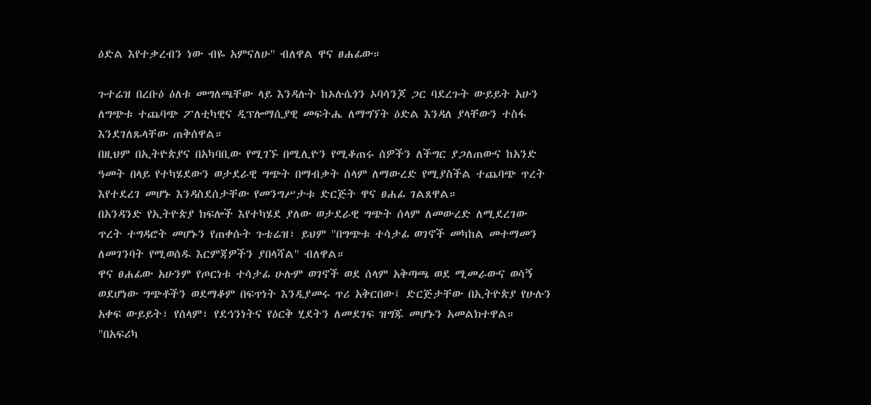ዕድል እየተቃረብን ነው ብዬ አምናለሁ" ብለዋል ዋና ፀሐፊው።

ጉተሬዝ በረቡዕ ዕለቱ መግለጫቸው ላይ እንዳሉት ከኦሉሴጎን ኦባሳንጆ ጋር ባደረጉት ውይይት አሁን ለግጭቱ ተጨባጭ ፖለቲካዊና ዲፕሎማሲያዊ መፍትሔ ለማግኘት ዕድል እንዳለ ያላቸውን ተስፋ እንደገለጹላቸው ጠቅሰዋል።
በዚህም በኢትዮጵያና በአካባቢው የሚገኙ በሚሊዮን የሚቆጠሩ ሰዎችን ለችግር ያጋለጠውና ከአንድ ዓመት በላይ የተካሄደውን ወታደራዊ ግጭት በማብቃት ሰላም ለማውረድ የሚያስችል ተጨባጭ ጥረት እየተደረገ መሆኑ እንዳስደሰታቸው የመንግሥታቱ ድርጅት ዋና ፀሐፊ ገልጸዋል።
በአንዳንድ የኢትዮጵያ ክፍሎች እየተካሄደ ያለው ወታደራዊ ግጭት ሰላም ለመውረድ ለሚደረገው ጥረት ተግዳሮት መሆኑን የጠቀሱት ጉቴሬዝ፣ ይህም "በግጭቱ ተሳታፊ ወገኖች መካከል መተማመን ለመገንባት የሚወሰዱ እርምጃዎችን ያበላሻል" ብለዋል።
ዋና ፀሐፊው አሁንም የጦርነቱ ተሳታፊ ሁሉም ወገኖች ወደ ሰላም አቅጣጫ ወደ ሚመራውና ወሳኝ ወደሆነው ግጭቶችን ወደማቆም በፍጥነት እንዲያመሩ ጥሪ አቅርበው፤ ድርጅታቸው በኢትዮጵያ የሁሉን አቀፍ ውይይት፣ የሰላም፣ የደኅንነትና የዕርቅ ሂደትን ለመደገፍ ዝግጁ መሆኑን አመልክተዋል።
"በአፍሪካ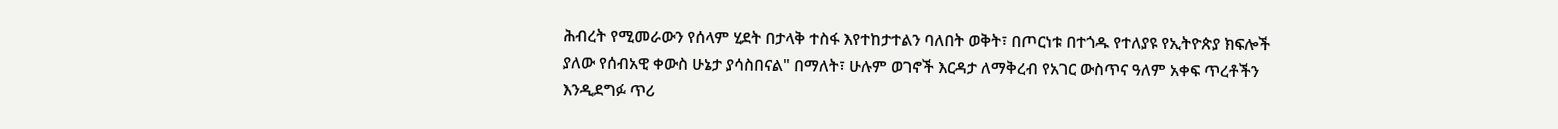ሕብረት የሚመራውን የሰላም ሂደት በታላቅ ተስፋ እየተከታተልን ባለበት ወቅት፣ በጦርነቱ በተጎዱ የተለያዩ የኢትዮጵያ ክፍሎች ያለው የሰብአዊ ቀውስ ሁኔታ ያሳስበናል" በማለት፣ ሁሉም ወገኖች እርዳታ ለማቅረብ የአገር ውስጥና ዓለም አቀፍ ጥረቶችን እንዲደግፉ ጥሪ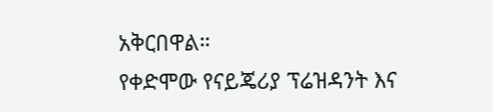አቅርበዋል።
የቀድሞው የናይጄሪያ ፕሬዝዳንት እና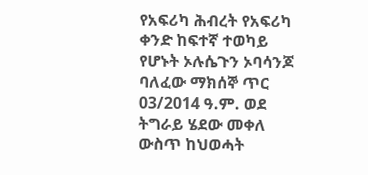የአፍሪካ ሕብረት የአፍሪካ ቀንድ ከፍተኛ ተወካይ የሆኑት ኦሉሴጉን ኦባሳንጆ ባለፈው ማክሰኞ ጥር 03/2014 ዓ.ም. ወደ ትግራይ ሄደው መቀለ ውስጥ ከህወሓት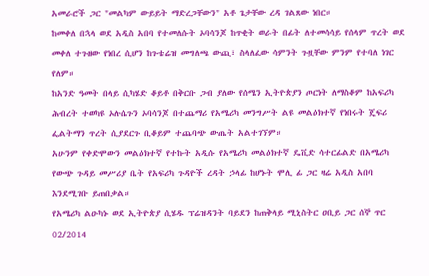አመራሮች ጋር "መልካም ውይይት ማድረጋቸውን" አቶ ጌታቸው ረዳ ገልጸው ነበር።
ከመቀለ በኋላ ወደ አዲስ አበባ የተመለሱት ኦባሳንጆ ከጥቂት ወራት በፊት ለተመሳሳይ የሰላም ጥረት ወደ መቀለ ተጉዘው የነበረ ሲሆን ከጉቴሬዝ መግለጫ ውጪ፣ ስላለፈው ሳምንት ጉዟቸው ምንም የተባለ ነገር የለም።
ከአንድ ዓመት በላይ ሲካሄድ ቆይቶ በቅርቡ ጋብ ያለው የሰሜን ኢትዮጵያን ጦርነት ለማስቆም ከአፍሪካ ሕብረት ተወካዩ ኦሉሴጉን ኦባሳንጆ በተጨማሪ የአሜሪካ መንግሥት ልዩ መልዕክተኛ የነበሩት ጄፍሪ ፌልትማን ጥረት ሲያደርጉ ቢቆይም ተጨባጭ ውጤት አልተገኘም።
አሁንም የቀድሞውን መልዕክተኛ የተኩት አዲሱ የአሜሪካ መልዕክተኛ ዴቪድ ሳተርፊልድ በአሜሪካ የውጭ ጉዳይ መሥሪያ ቤት የአፍሪካ ጉዳዮች ረዳት ኃላፊ ከሆኑት ሞሊ ፊ ጋር ዛሬ አዲስ አበባ እንደሚገቡ ይጠበቃል።
የአሜሪካ ልዑካኑ ወደ ኢትዮጵያ ሲሄዱ ፕሬዝዳንት ባይደን ከጠቅላይ ሚኒስትር ዐቢይ ጋር ሰኞ ጥር 02/2014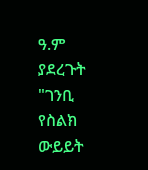ዓ.ም ያደረጉት "ገንቢ የስልክ ውይይት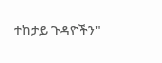ተከታይ ጉዳዮችን"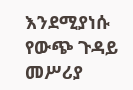እንደሚያነሱ የውጭ ጉዳይ መሥሪያ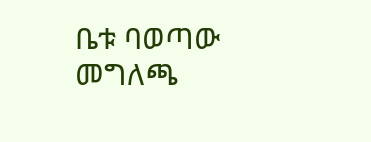ቤቱ ባወጣው መግለጫ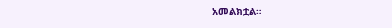አመልክቷል።